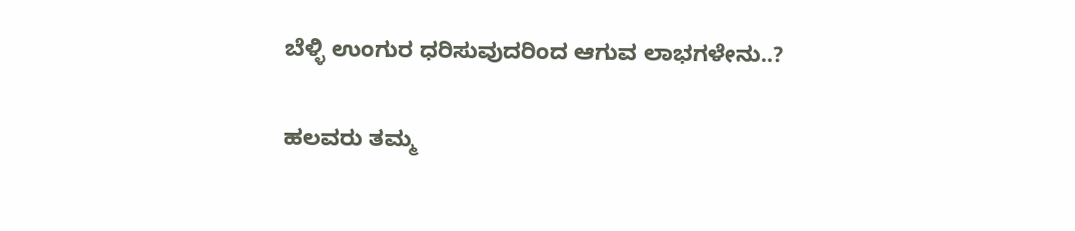ಬೆಳ್ಳಿ ಉಂಗುರ ಧರಿಸುವುದರಿಂದ ಆಗುವ ಲಾಭಗಳೇನು..?

ಹಲವರು ತಮ್ಮ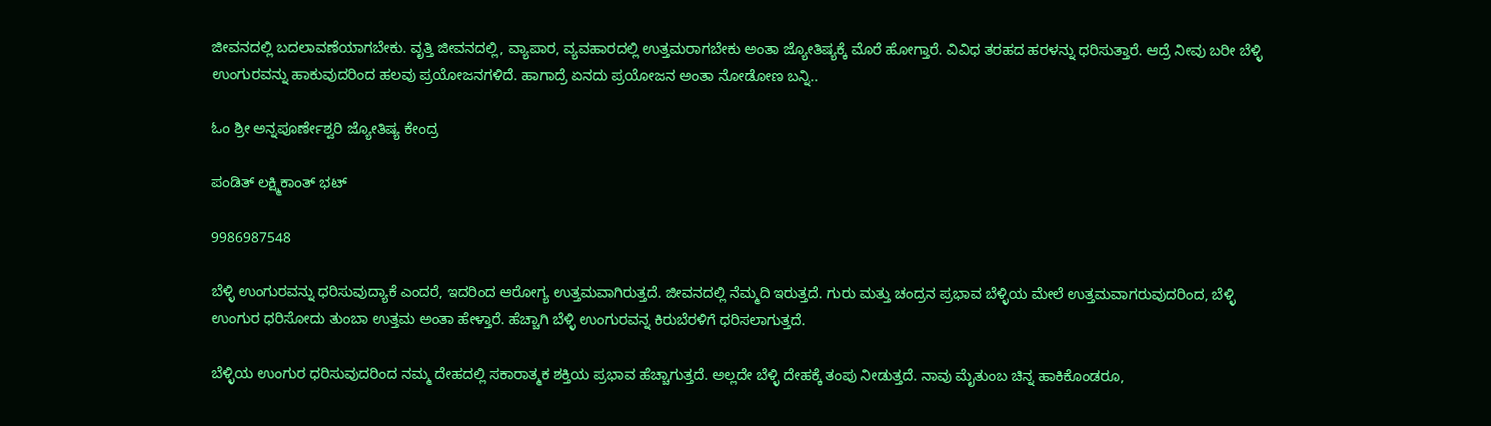ಜೀವನದಲ್ಲಿ ಬದಲಾವಣೆಯಾಗಬೇಕು. ವೃತ್ತಿ ಜೀವನದಲ್ಲಿ, ವ್ಯಾಪಾರ, ವ್ಯವಹಾರದಲ್ಲಿ ಉತ್ತಮರಾಗಬೇಕು ಅಂತಾ ಜ್ಯೋತಿಷ್ಯಕ್ಕೆ ಮೊರೆ ಹೋಗ್ತಾರೆ. ವಿವಿಧ ತರಹದ ಹರಳನ್ನು ಧರಿಸುತ್ತಾರೆ. ಆದ್ರೆ ನೀವು ಬರೀ ಬೆಳ್ಳಿ ಉಂಗುರವನ್ನು ಹಾಕುವುದರಿಂದ ಹಲವು ಪ್ರಯೋಜನಗಳಿದೆ. ಹಾಗಾದ್ರೆ ಏನದು ಪ್ರಯೋಜನ ಅಂತಾ ನೋಡೋಣ ಬನ್ನಿ..

ಓಂ ಶ್ರೀ ಅನ್ನಪೂರ್ಣೇಶ್ವರಿ ಜ್ಯೋತಿಷ್ಯ ಕೇಂದ್ರ

ಪಂಡಿತ್ ಲಕ್ಷ್ಮಿಕಾಂತ್ ಭಟ್

9986987548

ಬೆಳ್ಳಿ ಉಂಗುರವನ್ನು ಧರಿಸುವುದ್ಯಾಕೆ ಎಂದರೆ, ಇದರಿಂದ ಆರೋಗ್ಯ ಉತ್ತಮವಾಗಿರುತ್ತದೆ. ಜೀವನದಲ್ಲಿ ನೆಮ್ಮದಿ ಇರುತ್ತದೆ. ಗುರು ಮತ್ತು ಚಂದ್ರನ ಪ್ರಭಾವ ಬೆಳ್ಳಿಯ ಮೇಲೆ ಉತ್ತಮವಾಗರುವುದರಿಂದ, ಬೆಳ್ಳಿ ಉಂಗುರ ಧರಿಸೋದು ತುಂಬಾ ಉತ್ತಮ ಅಂತಾ ಹೇಳ್ತಾರೆ. ಹೆಚ್ಚಾಗಿ ಬೆಳ್ಳಿ ಉಂಗುರವನ್ನ ಕಿರುಬೆರಳಿಗೆ ಧರಿಸಲಾಗುತ್ತದೆ.

ಬೆಳ್ಳಿಯ ಉಂಗುರ ಧರಿಸುವುದರಿಂದ ನಮ್ಮ ದೇಹದಲ್ಲಿ ಸಕಾರಾತ್ಮಕ ಶಕ್ತಿಯ ಪ್ರಭಾವ ಹೆಚ್ಚಾಗುತ್ತದೆ. ಅಲ್ಲದೇ ಬೆಳ್ಳಿ ದೇಹಕ್ಕೆ ತಂಪು ನೀಡುತ್ತದೆ. ನಾವು ಮೈತುಂಬ ಚಿನ್ನ ಹಾಕಿಕೊಂಡರೂ,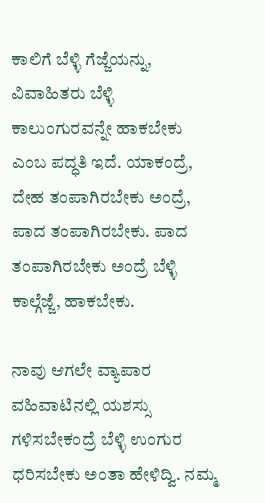ಕಾಲಿಗೆ ಬೆಳ್ಳಿ ಗೆಜ್ಜೆಯನ್ನು, ವಿವಾಹಿತರು ಬೆಳ್ಳಿ ಕಾಲುಂಗುರವನ್ನೇ ಹಾಕಬೇಕು ಎಂಬ ಪದ್ಧತಿ ಇದೆ. ಯಾಕಂದ್ರೆ, ದೇಹ ತಂಪಾಗಿರಬೇಕು ಅಂದ್ರೆ, ಪಾದ ತಂಪಾಗಿರಬೇಕು. ಪಾದ ತಂಪಾಗಿರಬೇಕು ಅಂದ್ರೆ ಬೆಳ್ಳಿ ಕಾಲ್ಗೆಜ್ಜೆ, ಹಾಕಬೇಕು.

ನಾವು ಆಗಲೇ ವ್ಯಾಪಾರ ವಹಿವಾಟಿನಲ್ಲಿ ಯಶಸ್ಸು ಗಳಿಸಬೇಕಂದ್ರೆ ಬೆಳ್ಳಿ ಉಂಗುರ ಧರಿಸಬೇಕು ಅಂತಾ ಹೇಳಿದ್ವಿ. ನಮ್ಮ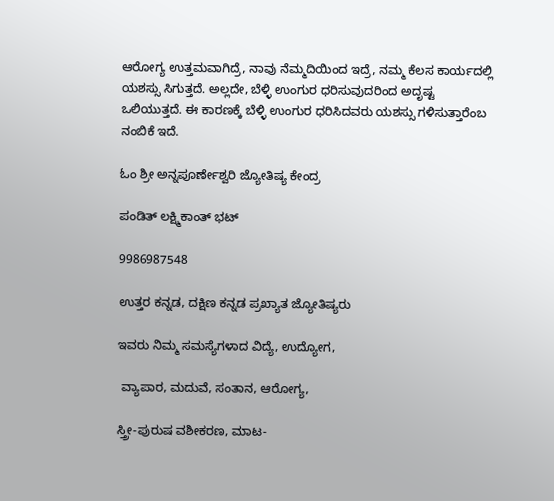ಆರೋಗ್ಯ ಉತ್ತಮವಾಗಿದ್ರೆ, ನಾವು ನೆಮ್ಮದಿಯಿಂದ ಇದ್ರೆ, ನಮ್ಮ ಕೆಲಸ ಕಾರ್ಯದಲ್ಲಿ ಯಶಸ್ಸು ಸಿಗುತ್ತದೆ. ಅಲ್ಲದೇ, ಬೆಳ್ಳಿ ಉಂಗುರ ಧರಿಸುವುದರಿಂದ ಅದೃಷ್ಟ ಒಲಿಯುತ್ತದೆ. ಈ ಕಾರಣಕ್ಕೆ ಬೆಳ್ಳಿ ಉಂಗುರ ಧರಿಸಿದವರು ಯಶಸ್ಸು ಗಳಿಸುತ್ತಾರೆಂಬ ನಂಬಿಕೆ ಇದೆ.

ಓಂ ಶ್ರೀ ಅನ್ನಪೂರ್ಣೇಶ್ವರಿ ಜ್ಯೋತಿಷ್ಯ ಕೇಂದ್ರ

ಪಂಡಿತ್ ಲಕ್ಷ್ಮಿಕಾಂತ್ ಭಟ್

9986987548

ಉತ್ತರ ಕನ್ನಡ, ದಕ್ಷಿಣ ಕನ್ನಡ ಪ್ರಖ್ಯಾತ ಜ್ಯೋತಿಷ್ಯರು

ಇವರು ನಿಮ್ಮ ಸಮಸ್ಯೆಗಳಾದ ವಿದ್ಯೆ, ಉದ್ಯೋಗ,

 ವ್ಯಾಪಾರ, ಮದುವೆ, ಸಂತಾನ, ಆರೋಗ್ಯ,

ಸ್ತ್ರೀ-ಪುರುಷ ವಶೀಕರಣ, ಮಾಟ-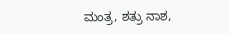ಮಂತ್ರ, ಶತ್ರು ನಾಶ,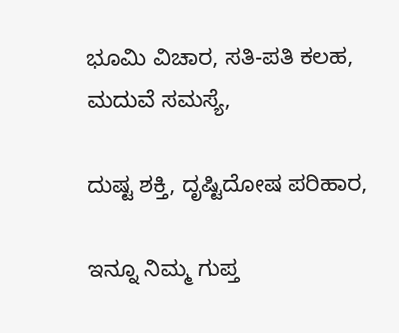ಭೂಮಿ ವಿಚಾರ, ಸತಿ-ಪತಿ ಕಲಹ, ಮದುವೆ ಸಮಸ್ಯೆ,

ದುಷ್ಟ ಶಕ್ತಿ, ದೃಷ್ಟಿದೋಷ ಪರಿಹಾರ,

ಇನ್ನೂ ನಿಮ್ಮ ಗುಪ್ತ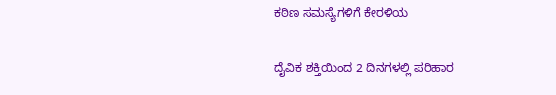ಕಠಿಣ ಸಮಸ್ಯೆಗಳಿಗೆ ಕೇರಳಿಯ

ದೈವಿಕ ಶಕ್ತಿಯಿಂದ 2 ದಿನಗಳಲ್ಲಿ ಪರಿಹಾರ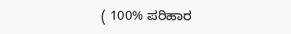( 100% ಪರಿಹಾರ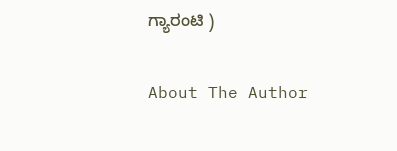ಗ್ಯಾರಂಟಿ )

About The Author